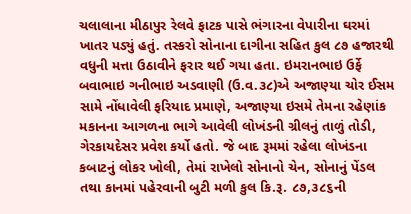ચલાલાના મીઠાપુર રેલવે ફાટક પાસે ભંગારના વેપારીના ઘરમાં ખાતર પડ્યું હતું. તસ્કરો સોનાના દાગીના સહિત કુલ ૮૭ હજારથી વધુની મત્તા ઉઠાવીને ફરાર થઈ ગયા હતા. ઇમરાનભાઇ ઉર્ફે બવાભાઇ ગનીભાઇ અડવાણી (ઉ.વ.૩૮)એ અજાણ્યા ચોર ઈસમ સામે નોંધાવેલી ફરિયાદ પ્રમાણે, અજાણ્યા ઇસમે તેમના રહેણાંક મકાનના આગળના ભાગે આવેલી લોખંડની ગ્રીલનું તાળું તોડી, ગેરકાયદેસર પ્રવેશ કર્યો હતો. જે બાદ રૂમમાં રહેલા લોખંડના કબાટનું લોકર ખોલી, તેમાં રાખેલો સોનાનો ચેન, સોનાનું પેંડલ તથા કાનમાં પહેરવાની બુટી મળી કુલ કિ.રૂ. ૮૭,૩૮૬ની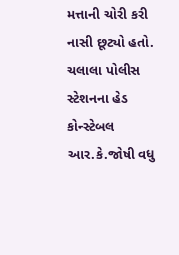મત્તાની ચોરી કરી નાસી છૂટ્યો હતો. ચલાલા પોલીસ સ્ટેશનના હેડ કોન્સ્ટેબલ આર.કે.જોષી વધુ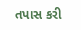તપાસ કરી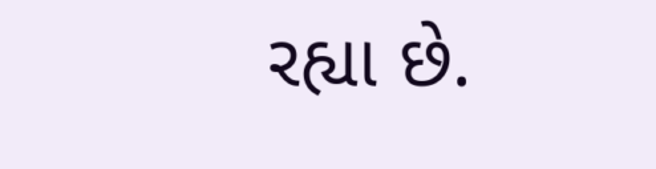રહ્યા છે.